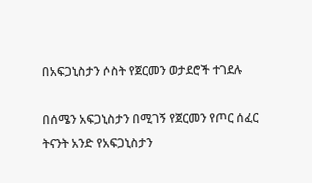በአፍጋኒስታን ሶስት የጀርመን ወታደሮች ተገደሉ

በሰሜን አፍጋኒስታን በሚገኝ የጀርመን የጦር ሰፈር ትናንት አንድ የአፍጋኒስታን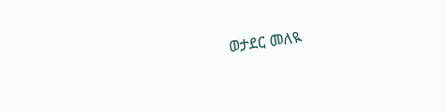ወታደር መለዪ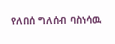የለበሰ ግለሰብ ባስነሳዉ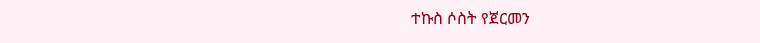ተኩስ ሶስት የጀርመን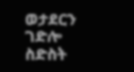ወታደርን ገድሎ ስድስት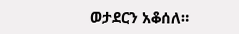ወታደርን አቆሰለ።